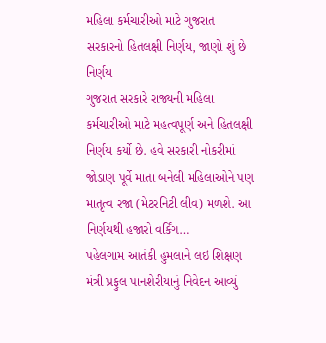મહિલા કર્મચારીઓ માટે ગુજરાત સરકારનો હિતલક્ષી નિર્ણય, જાણો શું છે નિર્ણય
ગુજરાત સરકારે રાજ્યની મહિલા કર્મચારીઓ માટે મહત્વપૂર્ણ અને હિતલક્ષી નિર્ણય કર્યો છે. હવે સરકારી નોકરીમાં જોડાણ પૂર્વે માતા બનેલી મહિલાઓને પણ માતૃત્વ રજા (મેટરનિટી લીવ) મળશે. આ નિર્ણયથી હજારો વર્કિંગ…
પહેલગામ આતંકી હુમલાને લઇ શિક્ષણ મંત્રી પ્રફુલ પાનશેરીયાનું નિવેદન આવ્યું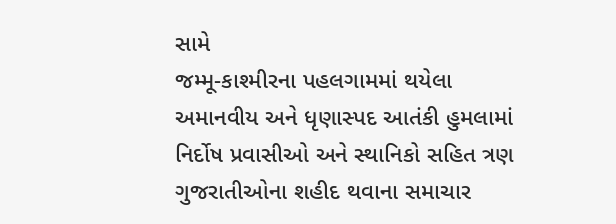સામે
જમ્મૂ-કાશ્મીરના પહલગામમાં થયેલા અમાનવીય અને ધૃણાસ્પદ આતંકી હુમલામાં નિર્દોષ પ્રવાસીઓ અને સ્થાનિકો સહિત ત્રણ ગુજરાતીઓના શહીદ થવાના સમાચાર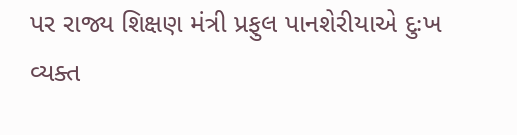પર રાજ્ય શિક્ષણ મંત્રી પ્રફુલ પાનશેરીયાએ દુઃખ વ્યક્ત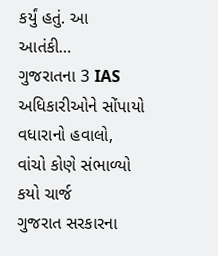કર્યું હતું. આ આતંકી…
ગુજરાતના 3 IAS અધિકારીઓને સોંપાયો વધારાનો હવાલો, વાંચો કોણે સંભાળ્યો કયો ચાર્જ
ગુજરાત સરકારના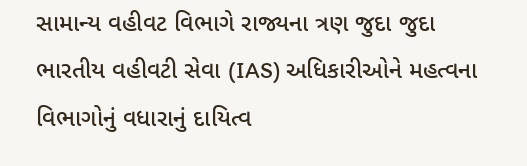સામાન્ય વહીવટ વિભાગે રાજ્યના ત્રણ જુદા જુદા ભારતીય વહીવટી સેવા (IAS) અધિકારીઓને મહત્વના વિભાગોનું વધારાનું દાયિત્વ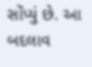સોંપ્યું છે. આ બદલાવ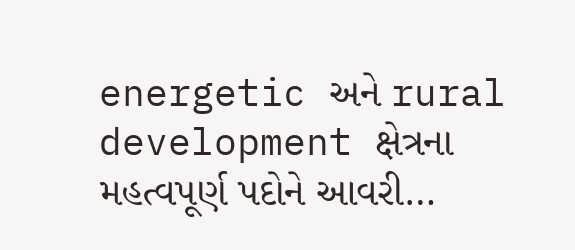energetic અને rural development ક્ષેત્રના મહત્વપૂર્ણ પદોને આવરી…